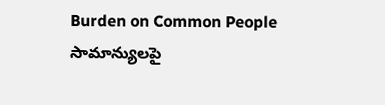Burden on Common People సామాన్యులపై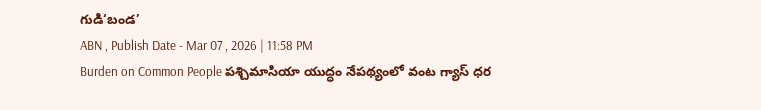గుడి‘బండ’
ABN , Publish Date - Mar 07 , 2026 | 11:58 PM
Burden on Common People పశ్చిమాసియా యుద్ధం నేపథ్యంలో వంట గ్యాస్ ధర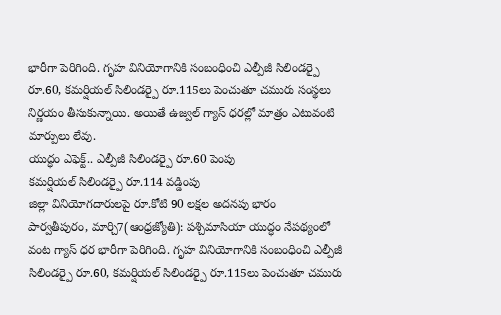భారీగా పెరిగింది. గృహ వినియోగానికి సంబంధించి ఎల్పీజీ సిలిండర్పై రూ.60, కమర్షియల్ సిలిండర్పై రూ.115లు పెంచుతూ చమురు సంస్థలు నిర్ణయం తీసుకున్నాయి. అయితే ఉజ్వల్ గ్యాస్ ధరల్లో మాత్రం ఎటువంటి మార్పులు లేవు.
యుద్ధం ఎఫెక్ట్.. ఎల్పీజీ సిలిండర్పై రూ.60 పెంపు
కమర్షియల్ సిలిండర్పై రూ.114 వడ్డింపు
జిల్లా వినియోగదారులపై రూ.కోటి 90 లక్షల అదనపు భారం
పార్వతీపురం, మార్చి7(ఆంధ్రజ్యోతి): పశ్చిమాసియా యుద్ధం నేపథ్యంలో వంట గ్యాస్ ధర భారీగా పెరిగింది. గృహ వినియోగానికి సంబంధించి ఎల్పీజీ సిలిండర్పై రూ.60, కమర్షియల్ సిలిండర్పై రూ.115లు పెంచుతూ చమురు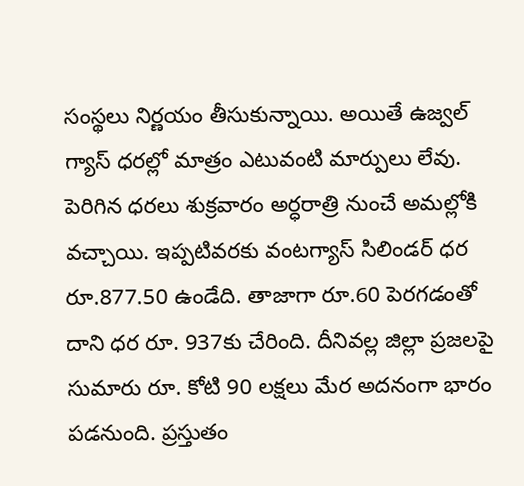సంస్థలు నిర్ణయం తీసుకున్నాయి. అయితే ఉజ్వల్ గ్యాస్ ధరల్లో మాత్రం ఎటువంటి మార్పులు లేవు. పెరిగిన ధరలు శుక్రవారం అర్ధరాత్రి నుంచే అమల్లోకి వచ్చాయి. ఇప్పటివరకు వంటగ్యాస్ సిలిండర్ ధర రూ.877.50 ఉండేది. తాజాగా రూ.60 పెరగడంతో దాని ధర రూ. 937కు చేరింది. దీనివల్ల జిల్లా ప్రజలపై సుమారు రూ. కోటి 90 లక్షలు మేర అదనంగా భారం పడనుంది. ప్రస్తుతం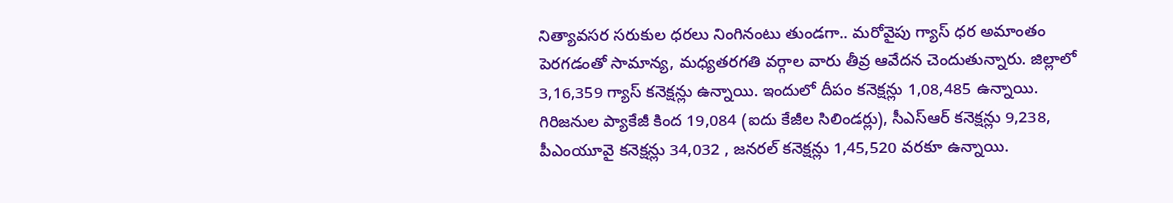నిత్యావసర సరుకుల ధరలు నింగినంటు తుండగా.. మరోవైపు గ్యాస్ ధర అమాంతం పెరగడంతో సామాన్య, మధ్యతరగతి వర్గాల వారు తీవ్ర ఆవేదన చెందుతున్నారు. జిల్లాలో 3,16,359 గ్యాస్ కనెక్షన్లు ఉన్నాయి. ఇందులో దీపం కనెక్షన్లు 1,08,485 ఉన్నాయి. గిరిజనుల ప్యాకేజీ కింద 19,084 (ఐదు కేజీల సిలిండర్లు), సీఎస్ఆర్ కనెక్షన్లు 9,238, పీఎంయూవై కనెక్షన్లు 34,032 , జనరల్ కనెక్షన్లు 1,45,520 వరకూ ఉన్నాయి.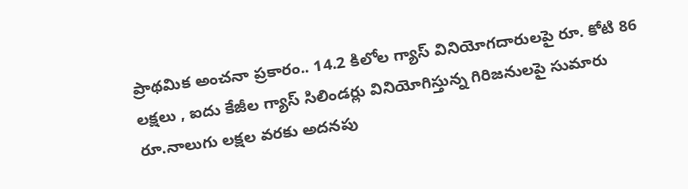ప్రాథమిక అంచనా ప్రకారం.. 14.2 కిలోల గ్యాస్ వినియోగదారులపై రూ. కోటి 86 లక్షలు , ఐదు కేజీల గ్యాస్ సిలిండర్లు వినియోగిస్తున్న గిరిజనులపై సుమారు రూ.నాలుగు లక్షల వరకు అదనపు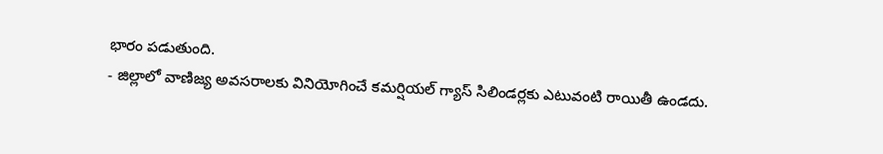భారం పడుతుంది.
- జిల్లాలో వాణిజ్య అవసరాలకు వినియోగించే కమర్షియల్ గ్యాస్ సిలిండర్లకు ఎటువంటి రాయితీ ఉండదు.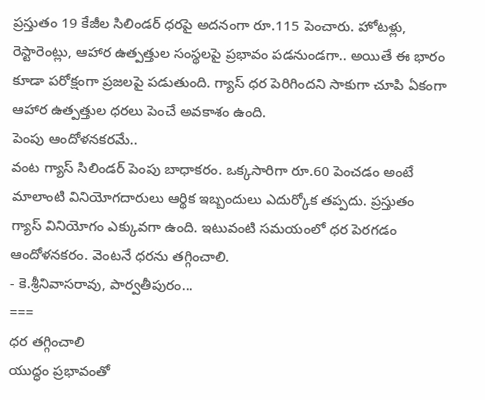ప్రస్తుతం 19 కేజీల సిలిండర్ ధరపై అదనంగా రూ.115 పెంచారు. హోటళ్లు, రెస్టారెంట్లు, ఆహార ఉత్పత్తుల సంస్థలపై ప్రభావం పడనుండగా.. అయితే ఈ భారం కూడా పరోక్షంగా ప్రజలపై పడుతుంది. గ్యాస్ ధర పెరిగిందని సాకుగా చూపి ఏకంగా ఆహార ఉత్పత్తుల ధరలు పెంచే అవకాశం ఉంది.
పెంపు ఆందోళనకరమే..
వంట గ్యాస్ సిలిండర్ పెంపు బాధాకరం. ఒక్కసారిగా రూ.60 పెంచడం అంటే మాలాంటి వినియోగదారులు ఆర్థిక ఇబ్బందులు ఎదుర్కోక తప్పదు. ప్రస్తుతం గ్యాస్ వినియోగం ఎక్కువగా ఉంది. ఇటువంటి సమయంలో ధర పెరగడం ఆందోళనకరం. వెంటనే ధరను తగ్గించాలి.
- కె.శ్రీనివాసరావు, పార్వతీపురం...
===
ధర తగ్గించాలి
యుద్ధం ప్రభావంతో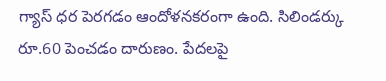గ్యాస్ ధర పెరగడం ఆందోళనకరంగా ఉంది. సిలిండర్కు రూ.60 పెంచడం దారుణం. పేదలపై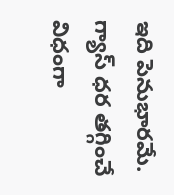ఇది పెనుభారమే. గ్యాస్ ధర తగ్గించే విధంగా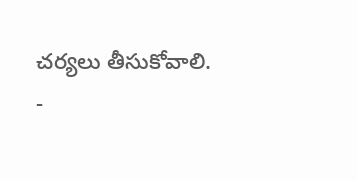చర్యలు తీసుకోవాలి.
-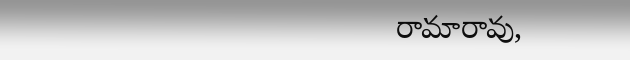రామారావు,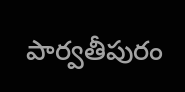పార్వతీపురం